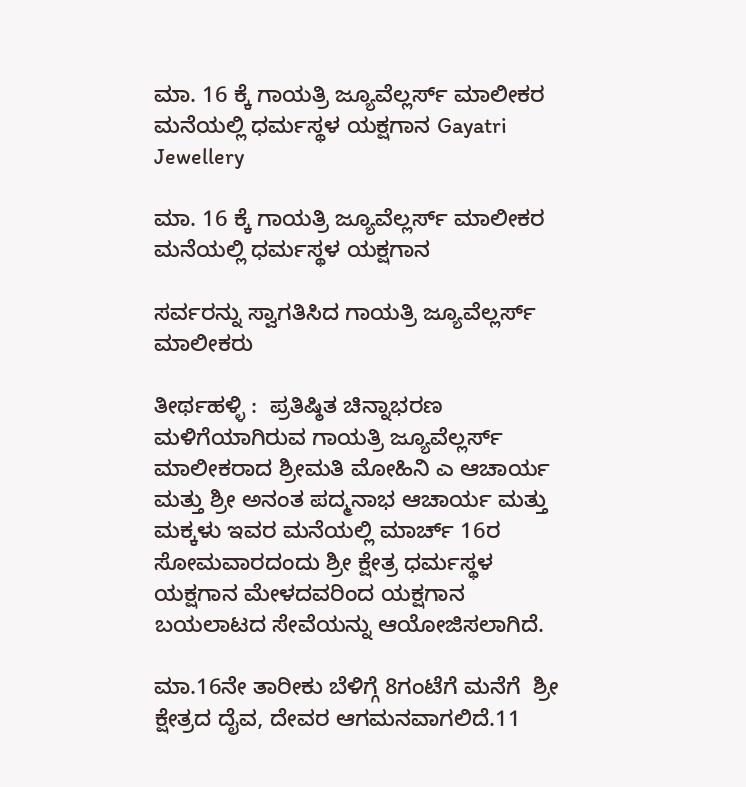ಮಾ. 16 ಕ್ಕೆ ಗಾಯತ್ರಿ ಜ್ಯೂವೆಲ್ಲರ್ಸ್ ಮಾಲೀಕರ ಮನೆಯಲ್ಲಿ ಧರ್ಮಸ್ಥಳ ಯಕ್ಷಗಾನ Gayatri Jewellery

ಮಾ. 16 ಕ್ಕೆ ಗಾಯತ್ರಿ ಜ್ಯೂವೆಲ್ಲರ್ಸ್ ಮಾಲೀಕರ ಮನೆಯಲ್ಲಿ ಧರ್ಮಸ್ಥಳ ಯಕ್ಷಗಾನ

ಸರ್ವರನ್ನು ಸ್ವಾಗತಿಸಿದ ಗಾಯತ್ರಿ ಜ್ಯೂವೆಲ್ಲರ್ಸ್ ಮಾಲೀಕರು

ತೀರ್ಥಹಳ್ಳಿ :  ಪ್ರತಿಷ್ಠಿತ ಚಿನ್ನಾಭರಣ ಮಳಿಗೆಯಾಗಿರುವ ಗಾಯತ್ರಿ ಜ್ಯೂವೆಲ್ಲರ್ಸ್ ಮಾಲೀಕರಾದ ಶ್ರೀಮತಿ ಮೋಹಿನಿ ಎ ಆಚಾರ್ಯ ಮತ್ತು ಶ್ರೀ ಅನಂತ ಪದ್ಮನಾಭ ಆಚಾರ್ಯ ಮತ್ತು ಮಕ್ಕಳು ಇವರ ಮನೆಯಲ್ಲಿ ಮಾರ್ಚ್ 16ರ ಸೋಮವಾರದಂದು ಶ್ರೀ ಕ್ಷೇತ್ರ ಧರ್ಮಸ್ಥಳ ಯಕ್ಷಗಾನ ಮೇಳದವರಿಂದ ಯಕ್ಷಗಾನ ಬಯಲಾಟದ ಸೇವೆಯನ್ನು ಆಯೋಜಿಸಲಾಗಿದೆ.

ಮಾ.16ನೇ ತಾರೀಕು ಬೆಳಿಗ್ಗೆ 8ಗಂಟೆಗೆ ಮನೆಗೆ  ಶ್ರೀ ಕ್ಷೇತ್ರದ ದೈವ, ದೇವರ ಆಗಮನವಾಗಲಿದೆ.11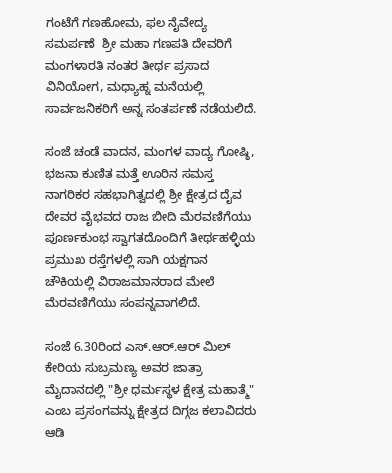ಗಂಟೆಗೆ ಗಣಹೋಮ, ಫಲ ನೈವೇದ್ಯ ಸಮರ್ಪಣೆ  ಶ್ರೀ ಮಹಾ ಗಣಪತಿ ದೇವರಿಗೆ ಮಂಗಳಾರತಿ ನಂತರ ತೀರ್ಥ ಪ್ರಸಾದ ವಿನಿಯೋಗ, ಮಧ್ಯಾಹ್ನ ಮನೆಯಲ್ಲಿ ಸಾರ್ವಜನಿಕರಿಗೆ ಅನ್ನ ಸಂತರ್ಪಣೆ ನಡೆಯಲಿದೆ.

ಸಂಜೆ ಚಂಡೆ ವಾದನ, ಮಂಗಳ ವಾದ್ಯ ಗೋಷ್ಠಿ, ಭಜನಾ ಕುಣಿತ ಮತ್ತೆ ಊರಿನ ಸಮಸ್ತ ನಾಗರಿಕರ ಸಹಭಾಗಿತ್ವದಲ್ಲಿ ಶ್ರೀ ಕ್ಷೇತ್ರದ ದೈವ ದೇವರ ವೈಭವದ ರಾಜ ಬೀದಿ ಮೆರವಣಿಗೆಯು ಪೂರ್ಣಕುಂಭ ಸ್ವಾಗತದೊಂದಿಗೆ ತೀರ್ಥಹಳ್ಳಿಯ ಪ್ರಮುಖ ರಸ್ತೆಗಳಲ್ಲಿ ಸಾಗಿ ಯಕ್ಷಗಾನ ಚೌಕಿಯಲ್ಲಿ ವಿರಾಜಮಾನರಾದ ಮೇಲೆ ಮೆರವಣಿಗೆಯು ಸಂಪನ್ನವಾಗಲಿದೆ.

ಸಂಜೆ 6.30ರಿಂದ ಎಸ್.ಆರ್.ಆರ್ ಮಿಲ್ ಕೇರಿಯ ಸುಬ್ರಮಣ್ಯ ಅವರ ಜಾತ್ರಾ ಮೈದಾನದಲ್ಲಿ "ಶ್ರೀ ಧರ್ಮಸ್ಥಳ ಕ್ಷೇತ್ರ ಮಹಾತ್ಮೆ" ಎಂಬ ಪ್ರಸಂಗವನ್ನು ಕ್ಷೇತ್ರದ ದಿಗ್ಗಜ ಕಲಾವಿದರು ಆಡಿ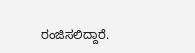ರಂಜಿಸಲಿದ್ದಾರೆ.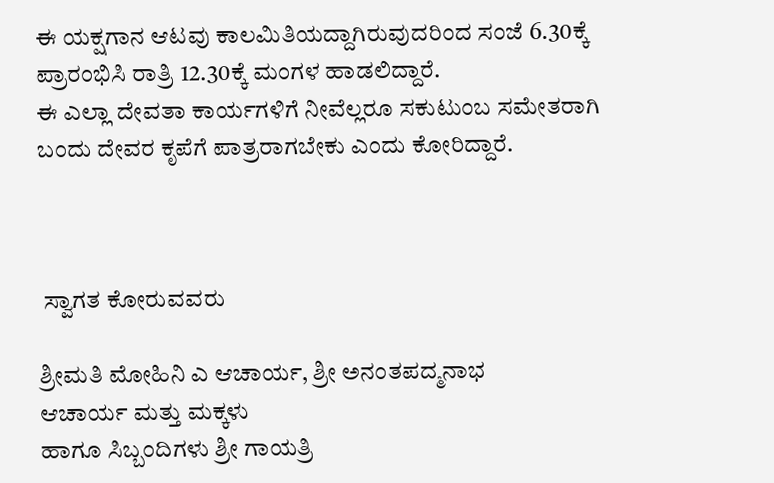ಈ ಯಕ್ಷಗಾನ ಆಟವು ಕಾಲಮಿತಿಯದ್ದಾಗಿರುವುದರಿಂದ ಸಂಜೆ 6.30ಕ್ಕೆ ಪ್ರಾರಂಭಿಸಿ ರಾತ್ರಿ 12.30ಕ್ಕೆ ಮಂಗಳ ಹಾಡಲಿದ್ದಾರೆ.
ಈ ಎಲ್ಲಾ ದೇವತಾ ಕಾರ್ಯಗಳಿಗೆ ನೀವೆಲ್ಲರೂ ಸಕುಟುಂಬ ಸಮೇತರಾಗಿ ಬಂದು ದೇವರ ಕೃಪೆಗೆ ಪಾತ್ರರಾಗಬೇಕು ಎಂದು ಕೋರಿದ್ದಾರೆ.



 ಸ್ವಾಗತ ಕೋರುವವರು

ಶ್ರೀಮತಿ ಮೋಹಿನಿ ಎ ಆಚಾರ್ಯ, ಶ್ರೀ ಅನಂತಪದ್ಮನಾಭ
ಆಚಾರ್ಯ ಮತ್ತು ಮಕ್ಕಳು
ಹಾಗೂ ಸಿಬ್ಬಂದಿಗಳು ಶ್ರೀ ಗಾಯತ್ರಿ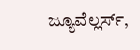ಜ್ಯೂವೆಲ್ಲರ್ಸ್,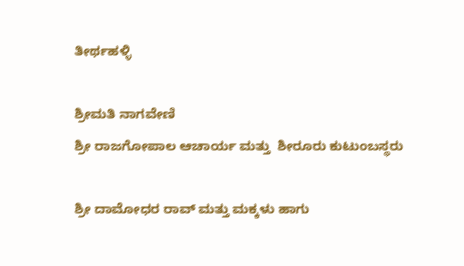ತೀರ್ಥಹಳ್ಳಿ

ಶ್ರೀಮತಿ ನಾಗವೇಣಿ
ಶ್ರೀ ರಾಜಗೋಪಾಲ ಆಚಾರ್ಯ ಮತ್ತು  ಶೀರೂರು ಕುಟುಂಬಸ್ಥರು

ಶ್ರೀ ದಾಮೋಧರ ರಾವ್ ಮತ್ತು ಮಕ್ಕಳು ಹಾಗು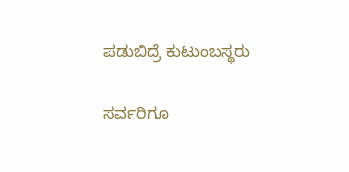ಪಡುಬಿದ್ರೆ ಕುಟುಂಬಸ್ಥರು

ಸರ್ವರಿಗೂ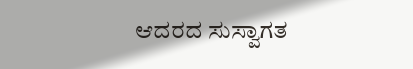ಆದರದ ಸುಸ್ವಾಗತ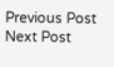Previous Post Next Post